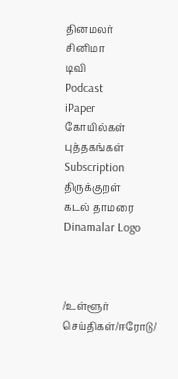தினமலர்
சினிமா
டிவி
Podcast
iPaper
கோயில்கள்
புத்தகங்கள்
Subscription
திருக்குறள்
கடல் தாமரை
Dinamalar Logo



/உள்ளூர் செய்திகள்/ஈரோடு/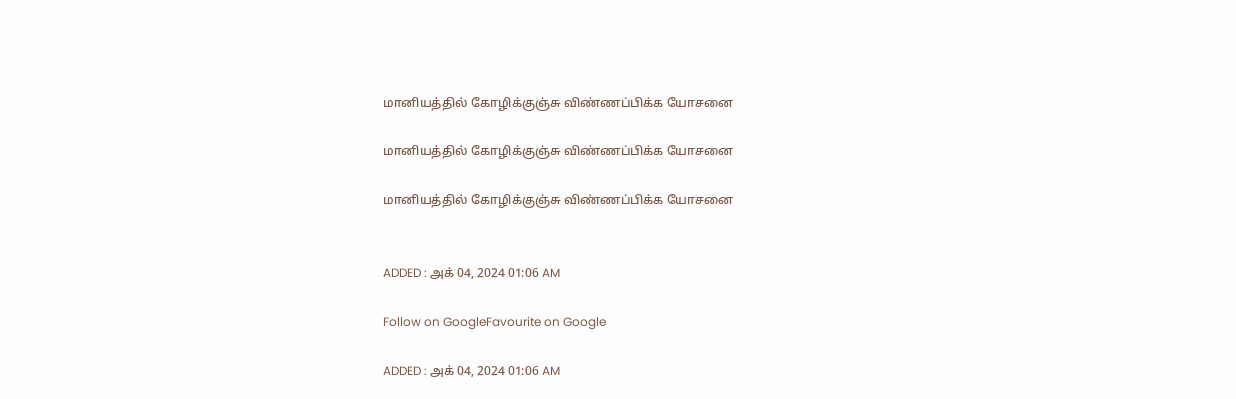மானியத்தில் கோழிக்குஞ்சு விண்ணப்பிக்க யோசனை

மானியத்தில் கோழிக்குஞ்சு விண்ணப்பிக்க யோசனை

மானியத்தில் கோழிக்குஞ்சு விண்ணப்பிக்க யோசனை


ADDED : அக் 04, 2024 01:06 AM

Follow on GoogleFavourite on Google

ADDED : அக் 04, 2024 01:06 AM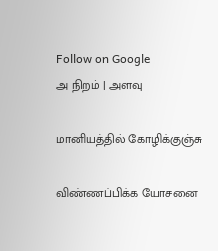Follow on Google
அ நிறம் | அளவு

மானியத்தில் கோழிக்குஞ்சு

விண்ணப்பிக்க யோசனை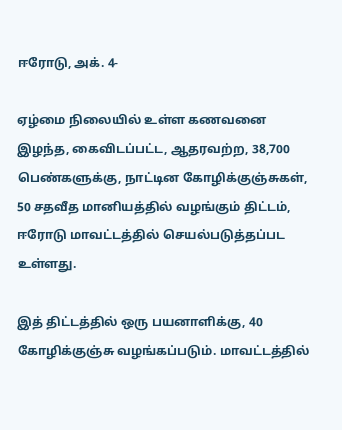ஈரோடு, அக். 4-

ஏழ்மை நிலையில் உள்ள கணவனை இழந்த, கைவிடப்பட்ட, ஆதரவற்ற, 38,700 பெண்களுக்கு, நாட்டின கோழிக்குஞ்சுகள், 50 சதவீத மானியத்தில் வழங்கும் திட்டம், ஈரோடு மாவட்டத்தில் செயல்படுத்தப்பட உள்ளது.

இத் திட்டத்தில் ஒரு பயனாளிக்கு, 40 கோழிக்குஞ்சு வழங்கப்படும். மாவட்டத்தில்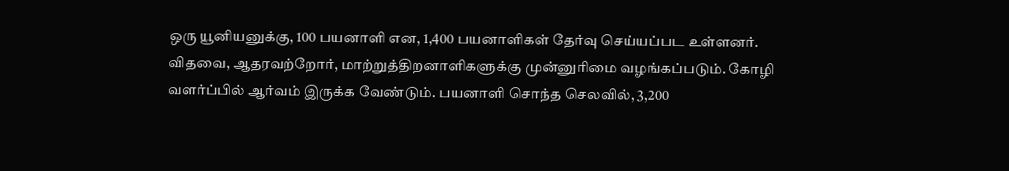ஒரு யூனியனுக்கு, 100 பயனாளி என, 1,400 பயனாளிகள் தேர்வு செய்யப்பட உள்ளனர். விதவை, ஆதரவற்றோர், மாற்றுத்திறனாளிகளுக்கு முன்னுரிமை வழங்கப்படும். கோழி வளர்ப்பில் ஆர்வம் இருக்க வேண்டும். பயனாளி சொந்த செலவில், 3,200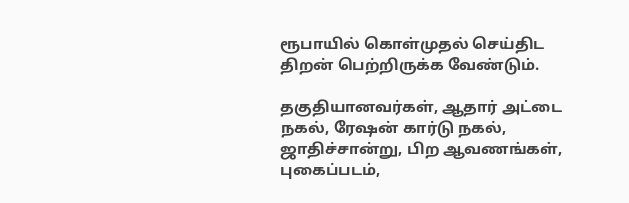ரூபாயில் கொள்முதல் செய்திட திறன் பெற்றிருக்க வேண்டும்.

தகுதியானவர்கள், ஆதார் அட்டை நகல், ரேஷன் கார்டு நகல், ஜாதிச்சான்று, பிற ஆவணங்கள், புகைப்படம்,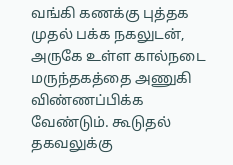வங்கி கணக்கு புத்தக முதல் பக்க நகலுடன், அருகே உள்ள கால்நடை மருந்தகத்தை அணுகி விண்ணப்பிக்க வேண்டும். கூடுதல் தகவலுக்கு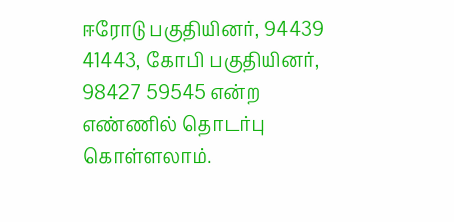ஈரோடு பகுதியினர், 94439 41443, கோபி பகுதியினர், 98427 59545 என்ற எண்ணில் தொடர்பு கொள்ளலாம்.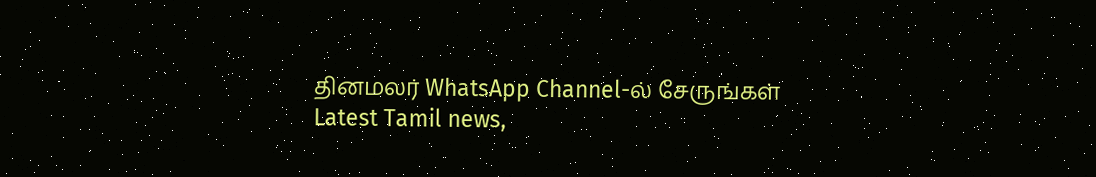தினமலர் WhatsApp Channel-ல் சேருங்கள்
Latest Tamil news,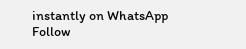instantly on WhatsApp
Follow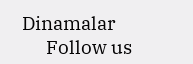Dinamalar
      Follow us